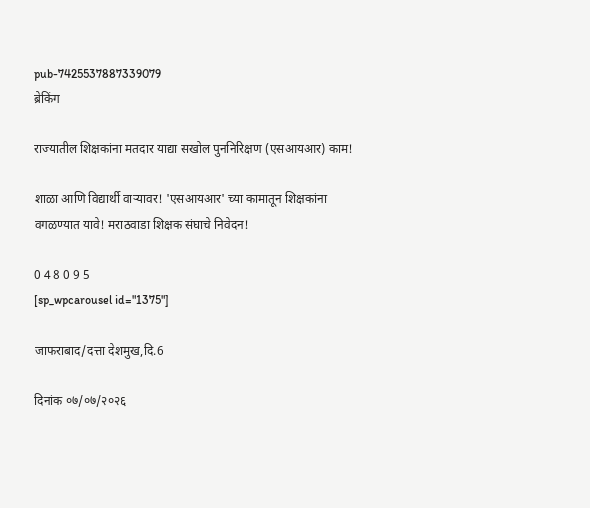pub-7425537887339079
ब्रेकिंग

राज्यातील शिक्षकांना मतदार याद्या सखोल पुननिरिक्षण (एसआयआर) काम!

शाळा आणि विद्यार्थी वाऱ्यावर! 'एसआयआर' च्या कामातून शिक्षकांना वगळण्यात यावे! मराठवाडा शिक्षक संघाचे निवेदन!

0 4 8 0 9 5
[sp_wpcarousel id="1375"]

जाफराबाद/दत्ता देशमुख,दि.6

दिनांक ०७/०७/२०२६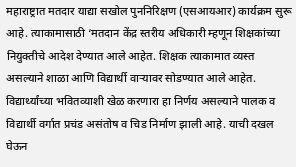महाराष्ट्रात मतदार याद्या सखोल पुननिरिक्षण (एसआयआर) कार्यक्रम सुरू आहे. त्याकामासाठी ‘मतदान केंद्र स्तरीय अधिकारी म्हणून शिक्षकांच्या नियुक्तीचे आदेश देण्यात आले आहेत. शिक्षक त्याकामात व्यस्त असल्याने शाळा आणि विद्यार्थी वाऱ्यावर सोडण्यात आले आहेत. विद्यार्थ्यांच्या भवितव्याशी खेळ करणारा हा निर्णय असल्याने पालक व विद्यार्थी वर्गात प्रचंड असंतोष व चिड निर्माण झाली आहे. याची दखल घेऊन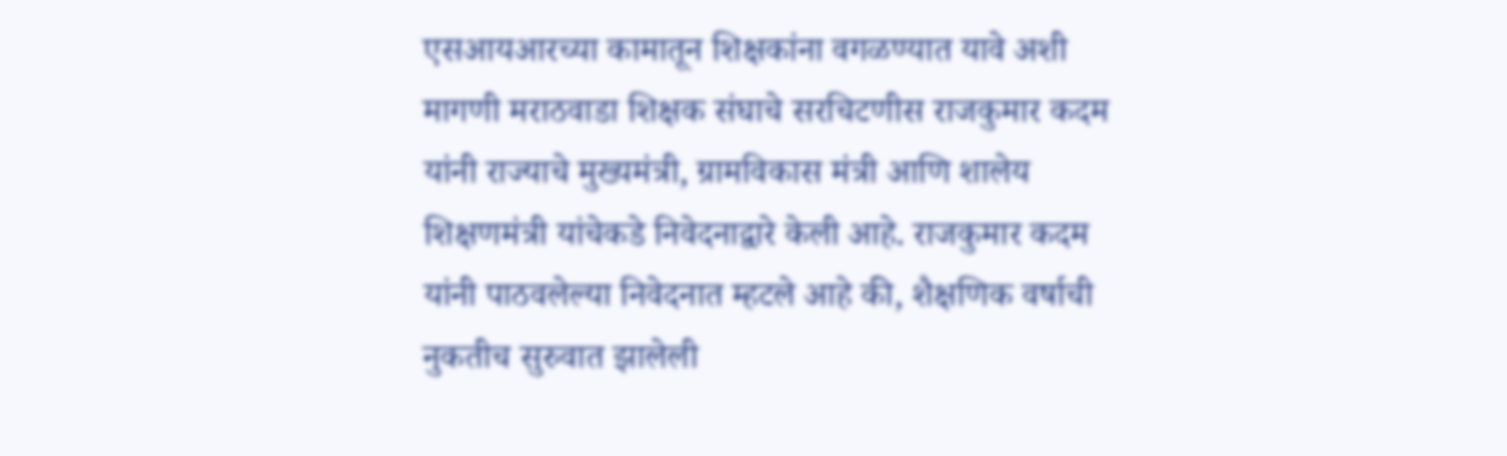एसआयआरच्या कामातून शिक्षकांना वगळण्यात यावे अशी मागणी मराठवाडा शिक्षक संघाचे सरचिटणीस राजकुमार कदम यांनी राज्याचे मुख्यमंत्री, ग्रामविकास मंत्री आणि शालेय शिक्षणमंत्री यांचेकडे निवेदनाद्वारे केली आहे. राजकुमार कदम यांनी पाठवलेल्या निवेदनात म्हटले आहे की, शैक्षणिक वर्षाची नुकतीच सुरुवात झालेली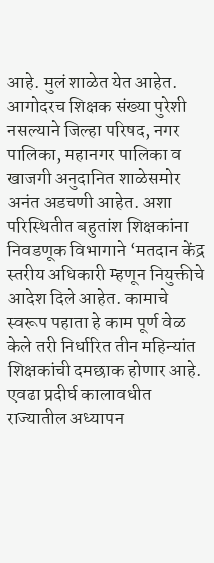आहे. मुलं शाळेत येत आहेत. आगोदरच शिक्षक संख्या पुरेशी नसल्याने जिल्हा परिषद, नगर पालिका, महानगर पालिका व खाजगी अनुदानित शाळेसमोर अनंत अडचणी आहेत. अशा परिस्थितीत बहुतांश शिक्षकांना निवडणूक विभागाने ‘मतदान केंद्र स्तरीय अधिकारी म्हणून नियुक्तीचे आदेश दिले आहेत. कामाचे स्वरूप पहाता हे काम पूर्ण वेळ केले तरी निर्धारित तीन महिन्यांत शिक्षकांची दमछाक होणार आहे. एवढा प्रदीर्घ कालावधीत राज्यातील अध्यापन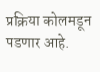प्रक्रिया कोलमडून पडणार आहे.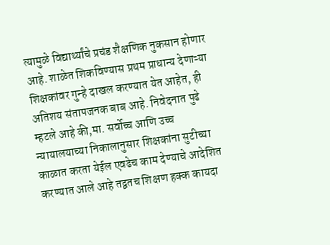त्यामुळे विद्यार्थ्यांचे प्रचंड शैक्षणिक नुकसान होणार आहे. शाळेत शिकविण्यास प्रथम प्राधान्य देणाऱ्या शिक्षकांवर गुन्हे दाखल करण्यात येत आहेत, ही अतिशय संतापजनक बाब आहे. निवेदनात पुढे म्हटले आहे की,मा. सर्वोच्च आणि उच्च न्यायालयाच्या निकालानुसार शिक्षकांना सुटीच्या काळात करता येईल एवढेच काम देण्याचे आदेशित करण्यात आले आहे तद्वतच शिक्षण हक्क कायदा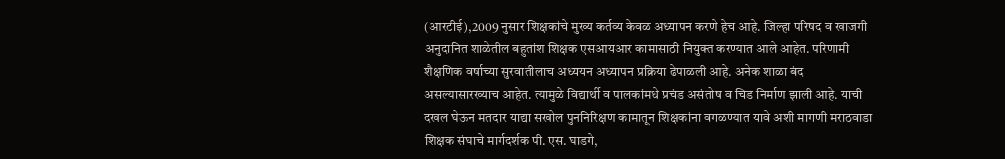(आरटीई),2009 नुसार शिक्षकांचे मुख्य कर्तव्य केवळ अध्यापन करणे हेच आहे. जिल्हा परिषद व खाजगी अनुदानित शाळेतील बहुतांश शिक्षक एसआयआर कामासाठी नियुक्त करण्यात आले आहेत. परिणामी शैक्षणिक वर्षाच्या सुरवातीलाच अध्ययन अध्यापन प्रक्रिया ढेपाळली आहे. अनेक शाळा बंद असल्यासारख्याच आहेत. त्यामुळे विद्यार्थी व पालकांमधे प्रचंड असंतोष व चिड निर्माण झाली आहे. याची दखल घेऊन मतदार याद्या सखोल पुननिरिक्षण कामातून शिक्षकांना वगळण्यात यावे अशी मागणी मराठवाडा शिक्षक संघाचे मार्गदर्शक पी. एस. घाडगे,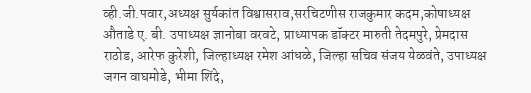व्ही.जी.पवार,अध्यक्ष सुर्यकांत विश्वासराव,सरचिटणीस राजकुमार कदम,कोषाध्यक्ष औताडे ए. बी. उपाध्यक्ष ज्ञानोबा वरवटे, प्राध्यापक डॉक्टर मारुती तेदमपुरे, प्रेमदास राठोड, आरेफ कुरेशी, जिल्हाध्यक्ष रमेश आंधळे, जिल्हा सचिव संजय येळवंते, उपाध्यक्ष जगन वाघमोडे, भीमा शिंदे,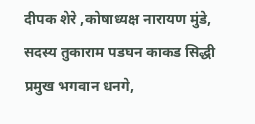दीपक शेरे ,कोषाध्यक्ष नारायण मुंडे, सदस्य तुकाराम पडघन काकड सिद्धी प्रमुख भगवान धनगे,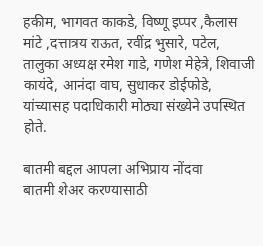हकीम, भागवत काकडे, विष्णू इप्पर ,कैलास मांटे ,दत्तात्रय राऊत, रवींद्र भुसारे, पटेल, तालुका अध्यक्ष रमेश गाडे, गणेश मेहेत्रे, शिवाजी कायंदे, आनंदा वाघ, सुधाकर डोईफोडे, यांच्यासह पदाधिकारी मोठ्या संख्येने उपस्थित होते.

बातमी बद्दल आपला अभिप्राय नोंदवा
बातमी शेअर करण्यासाठी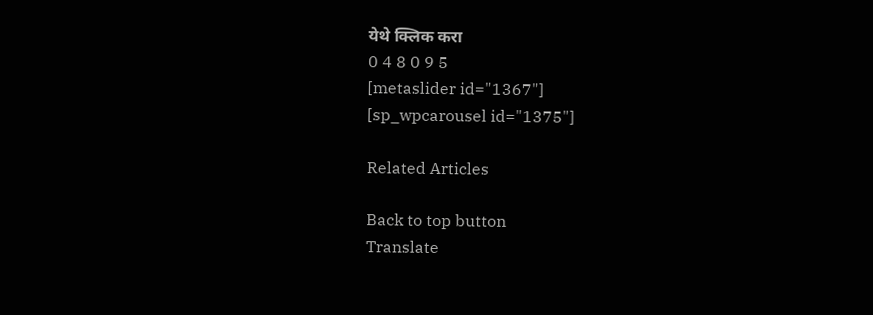येथे क्लिक करा
0 4 8 0 9 5
[metaslider id="1367"]
[sp_wpcarousel id="1375"]

Related Articles

Back to top button
Translate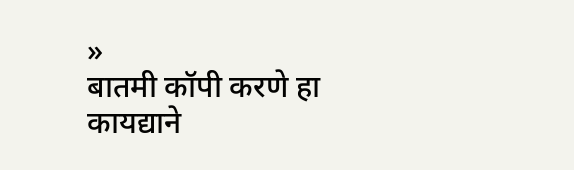»
बातमी कॉपी करणे हा कायद्याने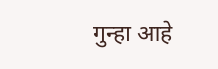गुन्हा आहे